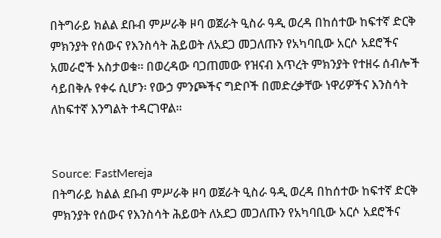በትግራይ ክልል ደቡብ ምሥራቅ ዞባ ወጀራት ዒስራ ዓዲ ወረዳ በከሰተው ከፍተኛ ድርቅ ምክንያት የሰውና የእንስሳት ሕይወት ለአደጋ መጋለጡን የአካባቢው አርሶ አደሮችና አመራሮች አስታወቁ። በወረዳው ባጋጠመው የዝናብ እጥረት ምክንያት የተዘሩ ሰብሎች ሳይበቅሉ የቀሩ ሲሆን፡ የውኃ ምንጮችና ግድቦች በመድረቃቸው ነዋሪዎችና እንስሳት ለከፍተኛ እንግልት ተዳርገዋል።


Source: FastMereja
በትግራይ ክልል ደቡብ ምሥራቅ ዞባ ወጀራት ዒስራ ዓዲ ወረዳ በከሰተው ከፍተኛ ድርቅ ምክንያት የሰውና የእንስሳት ሕይወት ለአደጋ መጋለጡን የአካባቢው አርሶ አደሮችና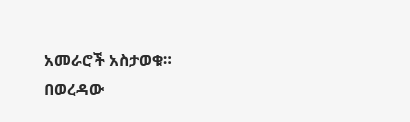አመራሮች አስታወቁ። በወረዳው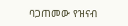ባጋጠመው የዝናብ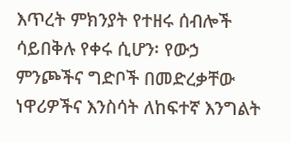እጥረት ምክንያት የተዘሩ ሰብሎች ሳይበቅሉ የቀሩ ሲሆን፡ የውኃ ምንጮችና ግድቦች በመድረቃቸው ነዋሪዎችና እንስሳት ለከፍተኛ እንግልት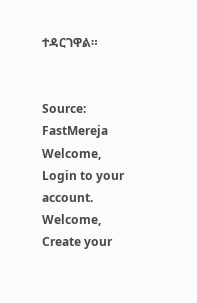ተዳርገዋል።


Source: FastMereja
Welcome, Login to your account.
Welcome, Create your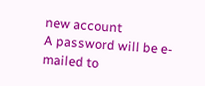new account
A password will be e-mailed to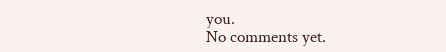you.
No comments yet.